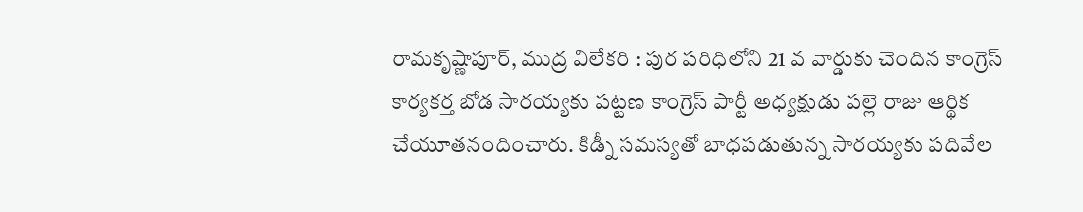రామకృష్ణాపూర్, ముద్ర విలేకరి : పుర పరిధిలోని 21 వ వార్డుకు చెందిన కాంగ్రెస్ కార్యకర్త బోడ సారయ్యకు పట్టణ కాంగ్రెస్ పార్టీ అధ్యక్షుడు పల్లె రాజు ఆర్థిక చేయూతనందించారు. కిడ్నీ సమస్యతో బాధపడుతున్న సారయ్యకు పదివేల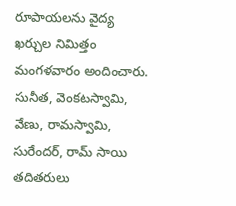రూపాయలను వైద్య ఖర్చుల నిమిత్తం మంగళవారం అందించారు. సునీత, వెంకటస్వామి, వేణు, రామస్వామి, సురేందర్, రామ్ సాయి తదితరులు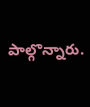పాల్గొన్నారు.